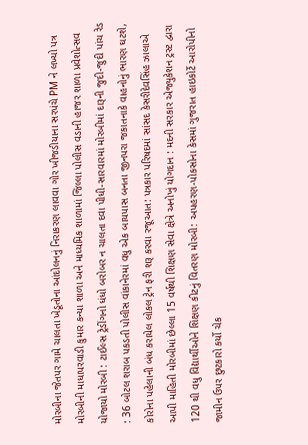મોરબીના જેતપર ગામે ચાલતા ખેડૂતોના આંદોલનનું નિરાકરણ લાવવા ગોર ખીજડીયાના સરપંચે PM ને લખ્યો પત્ર મોરબીની માધાપરવાડી કુમાર કન્યા શાળા અને માધ્યમિક શાળામાં જિલ્લા પોલીસ વડાની હાજર શાળા પ્રવેશોત્સવ યોજાયો મોરબી : ટાઈલ્સ ટ્રેડીંગનો ધંધો બરોબર ન ચાલતા દવા પીધી-સારવારમાં મોરબીમાં દારૂની જુદી-જુદી પાંચ રેડ : 36 બોટલ શરાબ પકડતી પોલીસ વાંકાનેરમાં વધુ એક બાયપાસ બનતા જીનપરા જકાતનાકે વાહનોનું ભારણ ઘટશે, કોરોના પહેલાની બંધ કરાયેલ લોકલ ટ્રેન ફરી શરૂ કરવા રજૂઆત: પત્રકાર પરિષદમાં સાંસદ કેસરીદેવસિંહ ઝાલાએ આપી માહિતી મોરબીમાં છેલ્લા 15 વર્ષથી શિક્ષણ સેવા ક્ષેત્રે અનોખું યોગદાન : મદની સરકાર એજ્યુકેશન ટ્રસ્ટ દ્વારા 120 થી વધુ વિદ્યાર્થીઓને શિક્ષણ કીટનું વિતરણ મોરબી: અપહરણ-પોકસોના કેસમાં ગુજરાત હાઇકોર્ટે આરોપીનો જામીન ઉપર છુટકારો કર્યો ચેક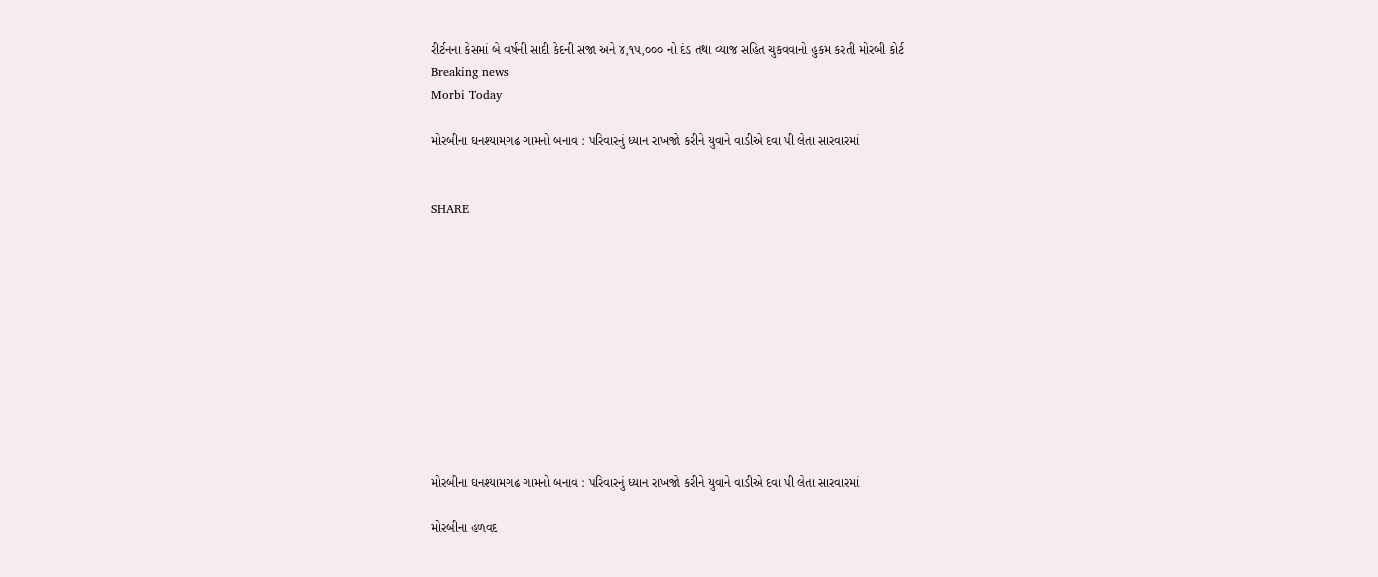રીર્ટનના કેસમાં બે વર્ષની સાદી કેદની સજા અને ૪,૧૫,૦૦૦ નો દંડ તથા વ્યાજ સહિત ચુકવવાનો હુકમ કરતી મોરબી કોર્ટ
Breaking news
Morbi Today

મોરબીના ઘનશ્યામગઢ ગામનો બનાવ : પરિવારનું ધ્યાન રાખજો કરીને યુવાને વાડીએ દવા પી લેતા સારવારમાં


SHARE











મોરબીના ઘનશ્યામગઢ ગામનો બનાવ : પરિવારનું ધ્યાન રાખજો કરીને યુવાને વાડીએ દવા પી લેતા સારવારમાં

મોરબીના હળવદ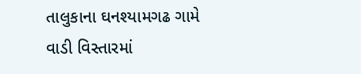તાલુકાના ઘનશ્યામગઢ ગામે વાડી વિસ્તારમાં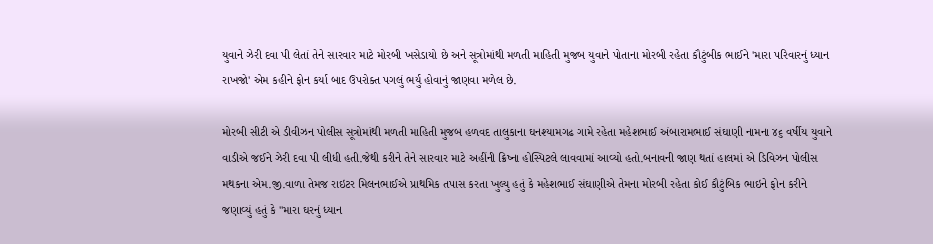યુવાને ઝેરી દવા પી લેતાં તેને સારવાર માટે મોરબી ખસેડાયો છે અને સૂત્રોમાંથી મળતી માહિતી મુજબ યુવાને પોતાના મોરબી રહેતા કૌટુંબીક ભાઈને 'મારા પરિવારનું ધ્યાન રાખજો' એમ કહીને ફોન કર્યા બાદ ઉપરોક્ત પગલું ભર્યુ હોવાનું જાણવા મળેલ છે.

મોરબી સીટી એ ડીવીઝન પોલીસ સૂત્રોમાંથી મળતી માહિતી મુજબ હળવદ તાલુકાના ઘનશ્યામગઢ ગામે રહેતા મહેશભાઈ અંબારામભાઈ સંઘાણી નામના ૪૬ વર્ષીય યુવાને વાડીએ જઈને ઝેરી દવા પી લીધી હતી.જેથી કરીને તેને સારવાર માટે અહીંની ક્રિષ્ના હોસ્પિટલે લાવવામાં આવ્યો હતો.બનાવની જાણ થતાં હાલમાં એ ડિવિઝન પોલીસ મથકના એમ.જી.વાળા તેમજ રાઇટર મિલનભાઈએ પ્રાથમિક તપાસ કરતા ખુલ્યુ હતું કે મહેશભાઈ સંઘાણીએ તેમના મોરબી રહેતા કોઈ કૌટુંબિક ભાઇને ફોન કરીને જણાવ્યું હતું કે "મારા ઘરનું ધ્યાન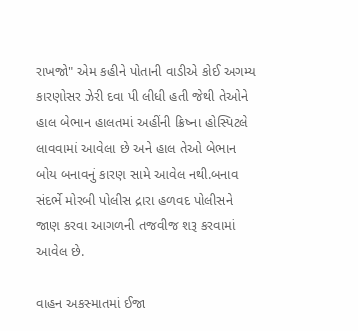રાખજો" એમ કહીને પોતાની વાડીએ કોઈ અગમ્ય કારણોસર ઝેરી દવા પી લીધી હતી જેથી તેઓને હાલ બેભાન હાલતમાં અહીંની ક્રિષ્ના હોસ્પિટલે લાવવામાં આવેલા છે અને હાલ તેઓ બેભાન બોય બનાવનું કારણ સામે આવેલ નથી.બનાવ સંદર્ભે મોરબી પોલીસ દ્રારા હળવદ પોલીસને જાણ કરવા આગળની તજવીજ શરૂ કરવામાં આવેલ છે.

વાહન અકસ્માતમાં ઈજા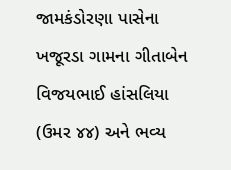જામકંડોરણા પાસેના ખજૂરડા ગામના ગીતાબેન વિજયભાઈ હાંસલિયા (ઉમર ૪૪) અને ભવ્ય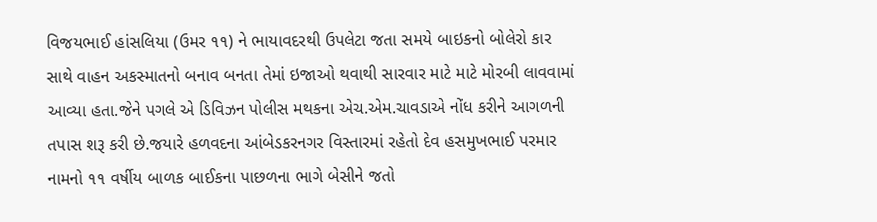વિજયભાઈ હાંસલિયા (ઉમર ૧૧) ને ભાયાવદરથી ઉપલેટા જતા સમયે બાઇકનો બોલેરો કાર સાથે વાહન અકસ્માતનો બનાવ બનતા તેમાં ઇજાઓ થવાથી સારવાર માટે માટે મોરબી લાવવામાં આવ્યા હતા.જેને પગલે એ ડિવિઝન પોલીસ મથકના એચ.એમ.ચાવડાએ નોંધ કરીને આગળની તપાસ શરૂ કરી છે.જયારે હળવદના આંબેડકરનગર વિસ્તારમાં રહેતો દેવ હસમુખભાઈ પરમાર નામનો ૧૧ વર્ષીય બાળક બાઈકના પાછળના ભાગે બેસીને જતો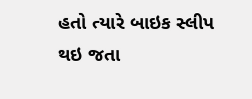હતો ત્યારે બાઇક સ્લીપ થઇ જતા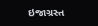ઇજાગ્રસ્ત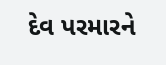દેવ પરમારને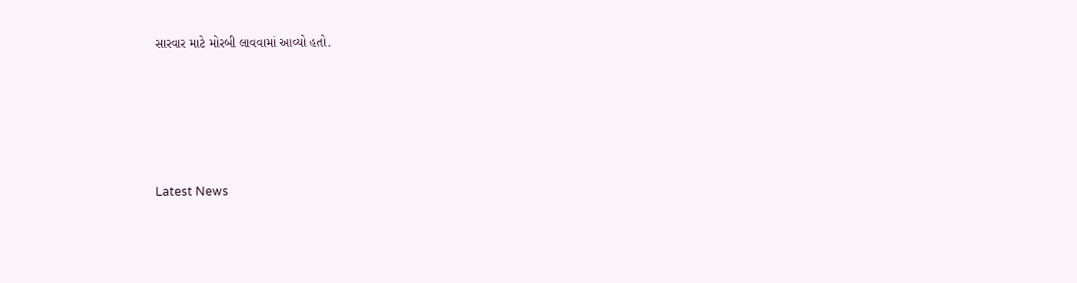સારવાર માટે મોરબી લાવવામાં આવ્યો હતો.






Latest News